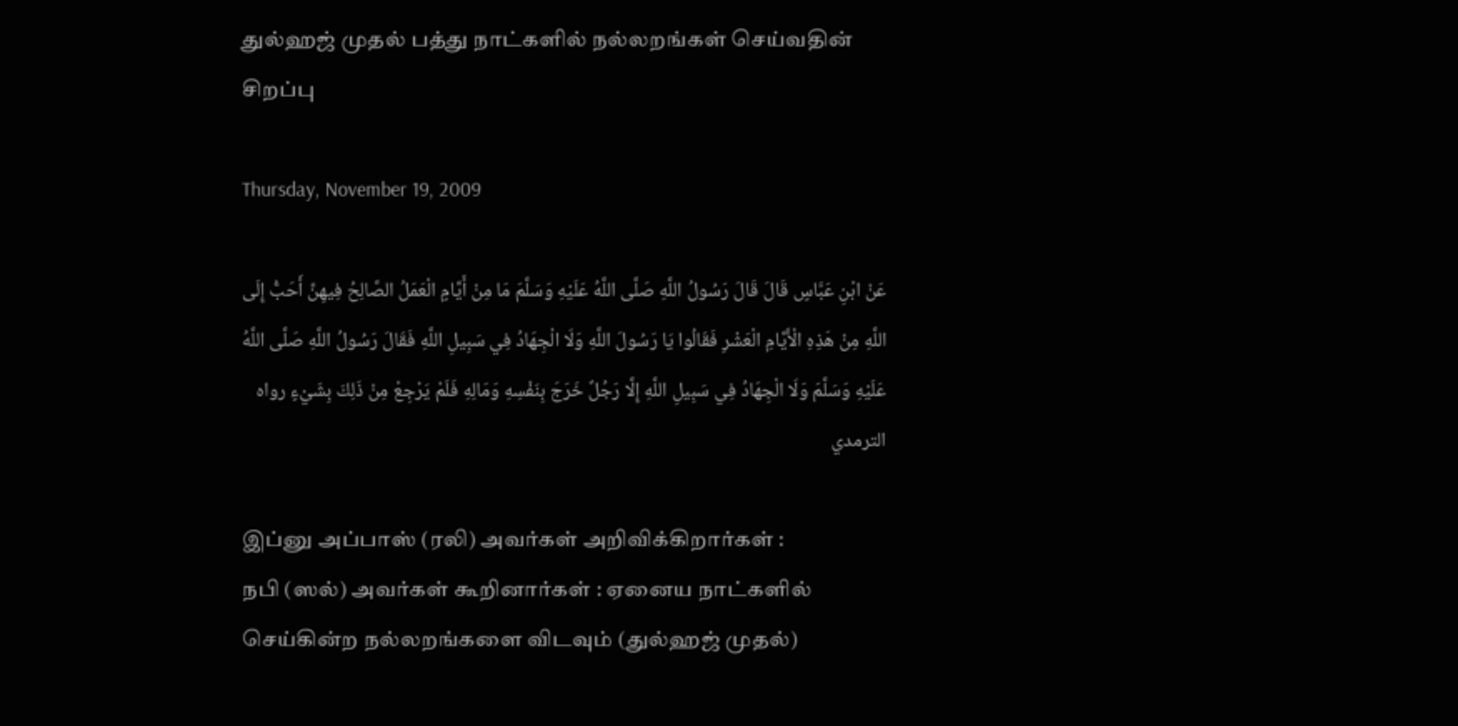துல்ஹஜ் முதல் பத்து நாட்களில் நல்லறங்கள் செய்வதின் சிறப்பு

Thursday, November 19, 2009

عَنْ ابْنِ عَبَّاسٍ قَالَ قَالَ رَسُولُ اللَّهِ صَلَّى اللَّهُ عَلَيْهِ وَسَلَّمَ مَا مِنْ أَيَّامٍ الْعَمَلُ الصَّالِحُ فِيهِنَّ أَحَبُّ إِلَى اللَّهِ مِنْ هَذِهِ الْأَيَّامِ الْعَشْرِ فَقَالُوا يَا رَسُولَ اللَّهِ وَلَا الْجِهَادُ فِي سَبِيلِ اللَّهِ فَقَالَ رَسُولُ اللَّهِ صَلَّى اللَّهُ عَلَيْهِ وَسَلَّمَ وَلَا الْجِهَادُ فِي سَبِيلِ اللَّهِ إِلَّا رَجُلٌ خَرَجَ بِنَفْسِهِ وَمَالِهِ فَلَمْ يَرْجِعْ مِنْ ذَلِكَ بِشَيْءٍ رواه الترمدي

இப்னு அப்பாஸ் (ரலி) அவர்கள் அறிவிக்கிறார்கள் :
நபி (ஸல்) அவர்கள் கூறினார்கள் : ஏனைய நாட்களில் செய்கின்ற நல்லறங்களை விடவும் (துல்ஹஜ் முதல்)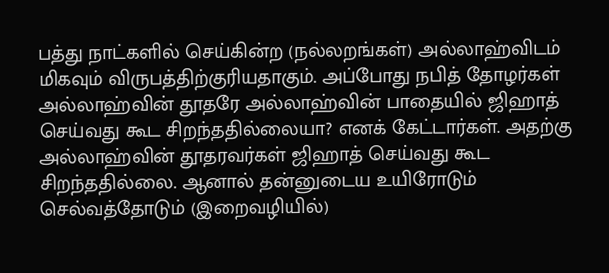பத்து நாட்களில் செய்கின்ற (நல்லறங்கள்) அல்லாஹ்விடம் மிகவும் விருபத்திற்குரியதாகும். அப்போது நபித் தோழர்கள் அல்லாஹ்வின் தூதரே அல்லாஹ்வின் பாதையில் ஜிஹாத் செய்வது கூட சிறந்ததில்லையா? எனக் கேட்டார்கள். அதற்கு அல்லாஹ்வின் தூதரவர்கள் ஜிஹாத் செய்வது கூட சிறந்ததில்லை. ஆனால் தன்னுடைய உயிரோடும் செல்வத்தோடும் (இறைவழியில்)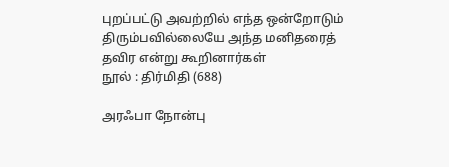புறப்பட்டு அவற்றில் எந்த ஒன்றோடும் திரும்பவில்லையே அந்த மனிதரைத் தவிர என்று கூறினார்கள்
நூல் : திர்மிதி (688)

அரஃபா நோன்பு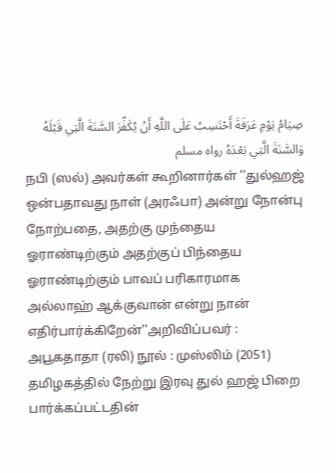صِيَامُ يَوْمِ عَرَفَةَ أَحْتَسِبُ عَلَى اللَّهِ أَنْ يُكَفِّرَ السَّنَةَ الَّتِي قَبْلَهُ وَالسَّنَةَ الَّتِي بَعْدَهُ رواه مسلم
நபி (ஸல்) அவர்கள் கூறினார்கள் ''துல்ஹஜ் ஒன்பதாவது நாள் (அரஃபா) அன்று நோன்பு நோற்பதை, அதற்கு முந்தைய ஓராண்டிற்கும் அதற்குப் பிந்தைய ஓராண்டிற்கும் பாவப் பரிகாரமாக அல்லாஹ் ஆக்குவான் என்று நான் எதிர்பார்க்கிறேன்''அறிவிப்பவர் : அபூகதாதா (ரலி) நூல் : முஸ்லிம் (2051)
தமிழகத்தில் நேற்று இரவு துல் ஹஜ் பிறை பார்க்கப்பட்டதின்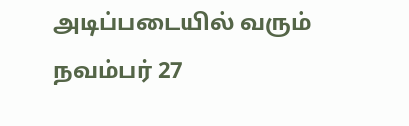அடிப்படையில் வரும் நவம்பர் 27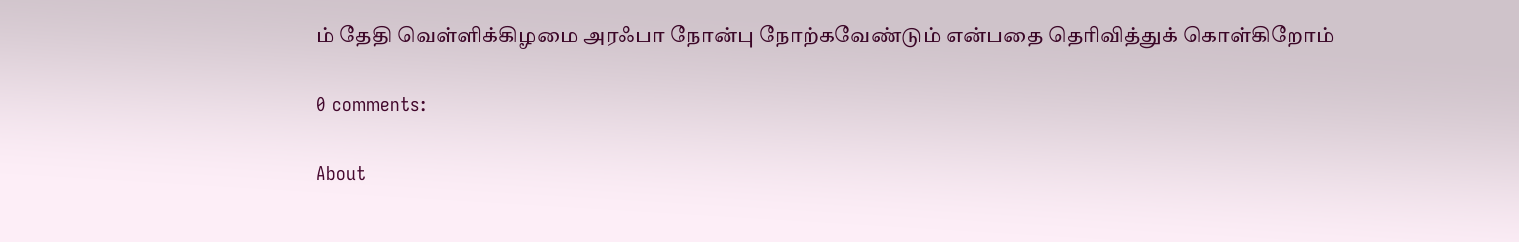ம் தேதி வெள்ளிக்கிழமை அரஃபா நோன்பு நோற்கவேண்டும் என்பதை தெரிவித்துக் கொள்கிறோம்

0 comments:

About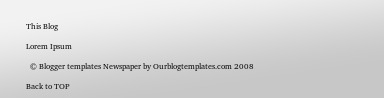This Blog

Lorem Ipsum

  © Blogger templates Newspaper by Ourblogtemplates.com 2008

Back to TOP